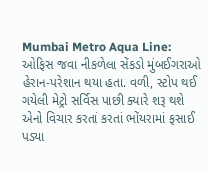Mumbai Metro Aqua Line: ઓફિસ જવા નીકળેલા સેંકડો મુંબઈગરાઓ હેરાન-પરેશાન થયા હતા. વળી, સ્ટોપ થઈ ગયેલી મેટ્રો સર્વિસ પાછી ક્યારે શરૂ થશે એનો વિચાર કરતાં કરતાં ભોંયરામાં ફસાઈ પડ્યા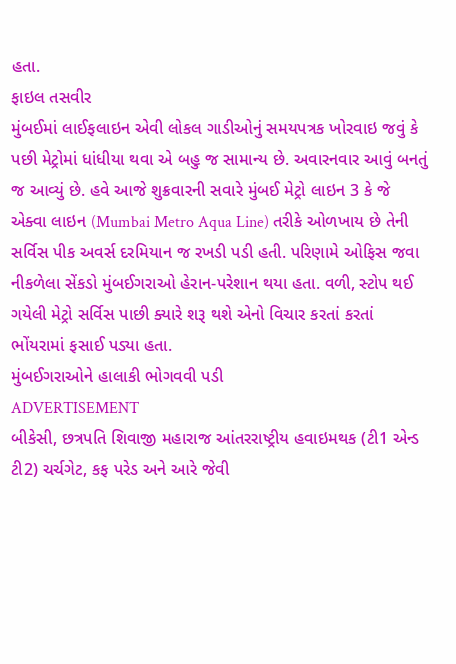હતા.
ફાઇલ તસવીર
મુંબઈમાં લાઈફલાઇન એવી લોકલ ગાડીઓનું સમયપત્રક ખોરવાઇ જવું કે પછી મેટ્રોમાં ધાંધીયા થવા એ બહુ જ સામાન્ય છે. અવારનવાર આવું બનતું જ આવ્યું છે. હવે આજે શુક્રવારની સવારે મુંબઈ મેટ્રો લાઇન 3 કે જે એક્વા લાઇન (Mumbai Metro Aqua Line) તરીકે ઓળખાય છે તેની સર્વિસ પીક અવર્સ દરમિયાન જ રખડી પડી હતી. પરિણામે ઓફિસ જવા નીકળેલા સેંકડો મુંબઈગરાઓ હેરાન-પરેશાન થયા હતા. વળી, સ્ટોપ થઈ ગયેલી મેટ્રો સર્વિસ પાછી ક્યારે શરૂ થશે એનો વિચાર કરતાં કરતાં ભોંયરામાં ફસાઈ પડ્યા હતા.
મુંબઈગરાઓને હાલાકી ભોગવવી પડી
ADVERTISEMENT
બીકેસી, છત્રપતિ શિવાજી મહારાજ આંતરરાષ્ટ્રીય હવાઇમથક (ટી1 એન્ડ ટી2) ચર્ચગેટ, કફ પરેડ અને આરે જેવી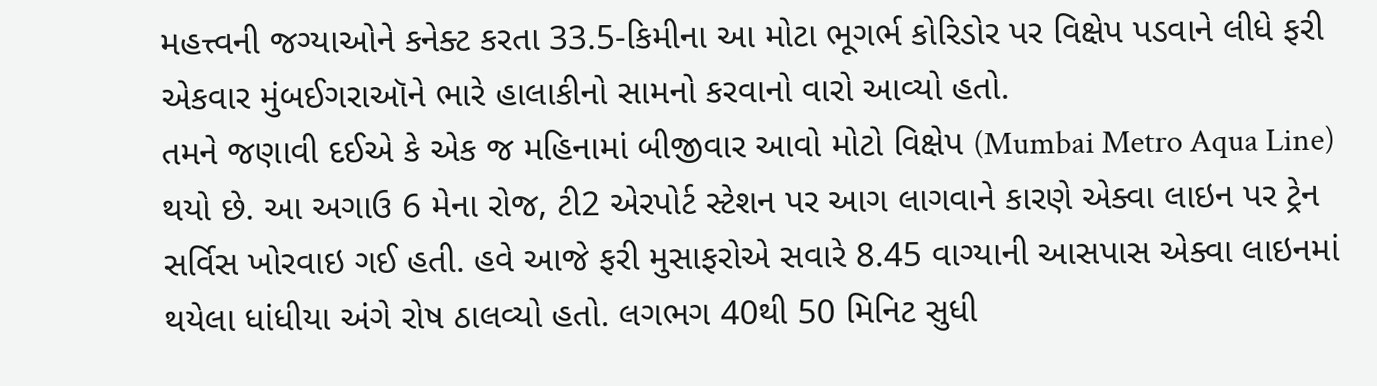મહત્ત્વની જગ્યાઓને કનેક્ટ કરતા 33.5-કિમીના આ મોટા ભૂગર્ભ કોરિડોર પર વિક્ષેપ પડવાને લીધે ફરી એકવાર મુંબઈગરાઑને ભારે હાલાકીનો સામનો કરવાનો વારો આવ્યો હતો.
તમને જણાવી દઈએ કે એક જ મહિનામાં બીજીવાર આવો મોટો વિક્ષેપ (Mumbai Metro Aqua Line) થયો છે. આ અગાઉ 6 મેના રોજ, ટી2 એરપોર્ટ સ્ટેશન પર આગ લાગવાને કારણે એક્વા લાઇન પર ટ્રેન સર્વિસ ખોરવાઇ ગઈ હતી. હવે આજે ફરી મુસાફરોએ સવારે 8.45 વાગ્યાની આસપાસ એક્વા લાઇનમાં થયેલા ધાંધીયા અંગે રોષ ઠાલવ્યો હતો. લગભગ 40થી 50 મિનિટ સુધી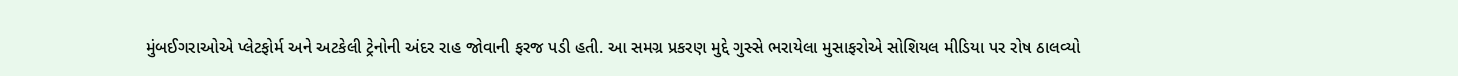મુંબઈગરાઓએ પ્લેટફોર્મ અને અટકેલી ટ્રેનોની અંદર રાહ જોવાની ફરજ પડી હતી. આ સમગ્ર પ્રકરણ મુદ્દે ગુસ્સે ભરાયેલા મુસાફરોએ સોશિયલ મીડિયા પર રોષ ઠાલવ્યો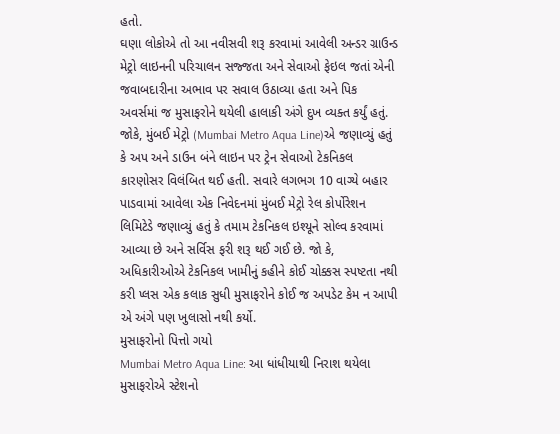હતો.
ઘણા લોકોએ તો આ નવીસવી શરૂ કરવામાં આવેલી અન્ડર ગ્રાઉન્ડ મેટ્રો લાઇનની પરિચાલન સજ્જતા અને સેવાઓ ફેઇલ જતાં એની જવાબદારીના અભાવ પર સવાલ ઉઠાવ્યા હતા અને પિક અવર્સમાં જ મુસાફરોને થયેલી હાલાકી અંગે દુખ વ્યક્ત કર્યું હતું.
જોકે, મુંબઈ મેટ્રો (Mumbai Metro Aqua Line)એ જણાવ્યું હતું કે અપ અને ડાઉન બંને લાઇન પર ટ્રેન સેવાઓ ટેકનિકલ કારણોસર વિલંબિત થઈ હતી. સવારે લગભગ 10 વાગ્યે બહાર પાડવામાં આવેલા એક નિવેદનમાં મુંબઈ મેટ્રો રેલ કોર્પોરેશન લિમિટેડે જણાવ્યું હતું કે તમામ ટેકનિકલ ઇશ્યૂને સોલ્વ કરવામાં આવ્યા છે અને સર્વિસ ફરી શરૂ થઈ ગઈ છે. જો કે, અધિકારીઓએ ટેકનિકલ ખામીનું કહીને કોઈ ચોક્કસ સ્પષ્ટતા નથી કરી પ્લસ એક કલાક સુધી મુસાફરોને કોઈ જ અપડેટ કેમ ન આપી એ અંગે પણ ખુલાસો નથી કર્યો.
મુસાફરોનો પિત્તો ગયો
Mumbai Metro Aqua Line: આ ધાંધીયાથી નિરાશ થયેલા મુસાફરોએ સ્ટેશનો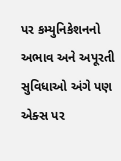પર કમ્યુનિકેશનનો અભાવ અને અપૂરતી સુવિધાઓ અંગે પણ એક્સ પર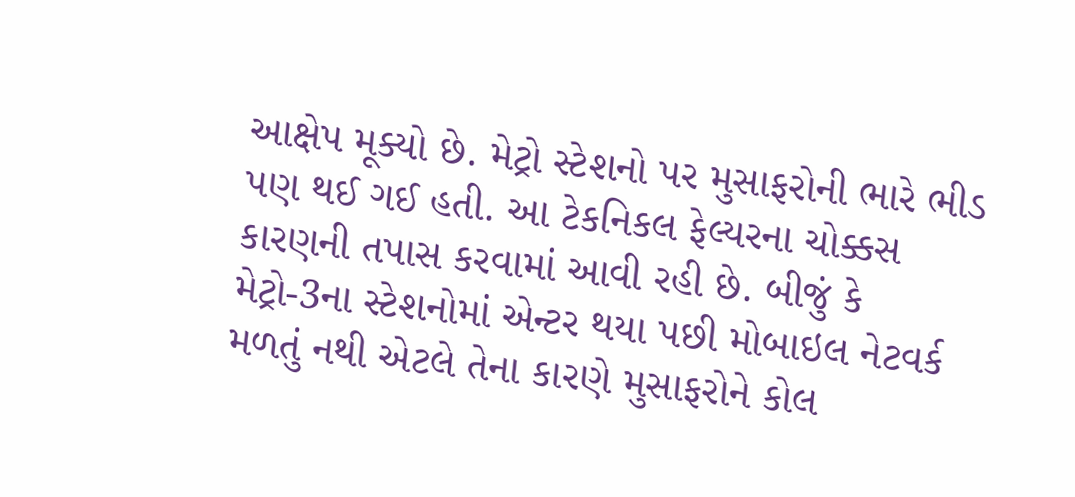આક્ષેપ મૂક્યો છે. મેટ્રો સ્ટેશનો પર મુસાફરોની ભારે ભીડ પણ થઈ ગઈ હતી. આ ટેકનિકલ ફેલ્યરના ચોક્કસ કારણની તપાસ કરવામાં આવી રહી છે. બીજું કે મેટ્રો-3ના સ્ટેશનોમાં એન્ટર થયા પછી મોબાઇલ નેટવર્ક મળતું નથી એટલે તેના કારણે મુસાફરોને કોલ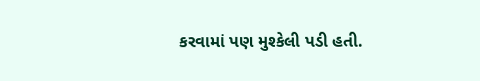કરવામાં પણ મુશ્કેલી પડી હતી.